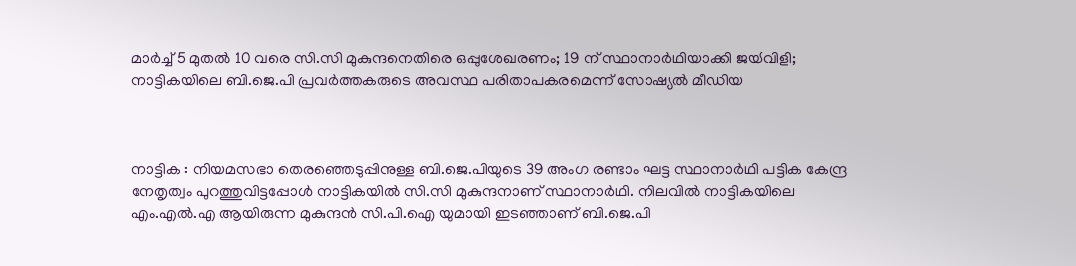മാർച്ച് 5 മുതൽ 10 വരെ സി.സി മുകുന്ദനെതിരെ ഒപ്പുശേഖരണം; 19 ന് സ്ഥാനാർഥിയാക്കി ജയ്‍വിളി; നാട്ടികയിലെ ബി.ജെ.പി പ്രവർത്തകരുടെ അവസ്ഥ പരിതാപകരമെന്ന് സോഷ്യൽ മീഡിയ



നാട്ടിക : നിയമസഭാ തെരഞ്ഞെടുപ്പിനുള്ള ബി.ജെ.പിയുടെ 39 അംഗ രണ്ടാം ഘട്ട സ്ഥാനാർഥി പട്ടിക കേന്ദ്ര നേതൃത്വം പുറത്തുവിട്ടപ്പോൾ നാട്ടികയിൽ സി.സി മുകുന്ദനാണ് സ്ഥാനാർഥി. നിലവിൽ നാട്ടികയിലെ എം.എൽ.എ ആയിരുന്ന മുകുന്ദൻ സി.പി.ഐ യുമായി ഇടഞ്ഞാണ് ബി.ജെ.പി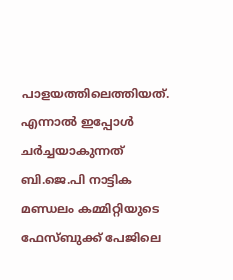പാളയത്തിലെത്തിയത്. എന്നാൽ ഇപ്പോൾ ചർച്ചയാകുന്നത് ബി.ജെ.പി നാട്ടിക മണ്ഡലം കമ്മിറ്റിയുടെ ഫേസ്ബുക്ക് പേജിലെ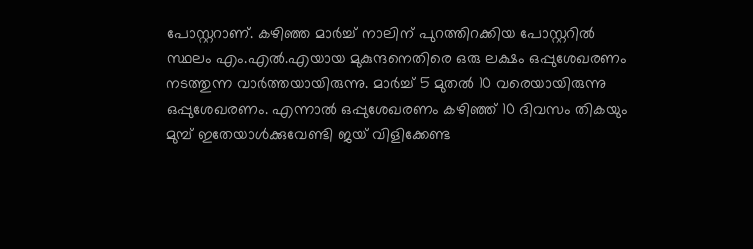പോസ്റ്ററാണ്. കഴിഞ്ഞ മാർച്ച് നാലിന് പുറത്തിറക്കിയ പോസ്റ്ററിൽ സ്ഥലം എം.എൽ.എയായ മുകുന്ദനെതിരെ ഒരു ലക്ഷം ഒപ്പുശേഖരണം നടത്തുന്ന വാർത്തയായിരുന്നു. മാർച്ച് 5 മുതൽ 10 വരെയായിരുന്നു ഒപ്പുശേഖരണം. എന്നാൽ ഒപ്പുശേഖരണം കഴിഞ്ഞ് 10 ദിവസം തികയും മുമ്പ് ഇതേയാൾക്കുവേണ്ടി ജയ് വിളിക്കേണ്ട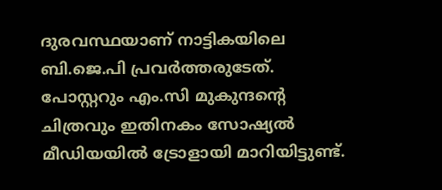ദുരവസ്ഥയാണ് നാട്ടികയിലെ ബി.ജെ.പി പ്രവർത്തരുടേത്. പോസ്റ്ററും എം.സി മുകുന്ദന്‍റെ ചിത്രവും ഇതിനകം സോഷ്യൽ മീഡിയയിൽ ട്രോളായി മാറിയിട്ടുണ്ട്.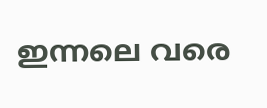ഇന്നലെ വരെ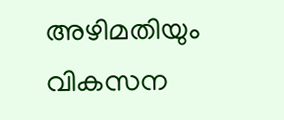അഴിമതിയും വികസന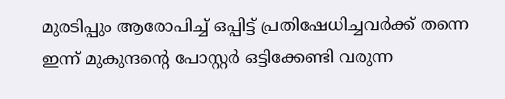മുരടിപ്പും ആരോപിച്ച് ഒപ്പിട്ട് പ്രതിഷേധിച്ചവർക്ക് തന്നെ ഇന്ന് മുകുന്ദന്റെ പോസ്റ്റർ ഒട്ടിക്കേണ്ടി വരുന്ന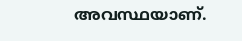അവസ്ഥയാണ്.